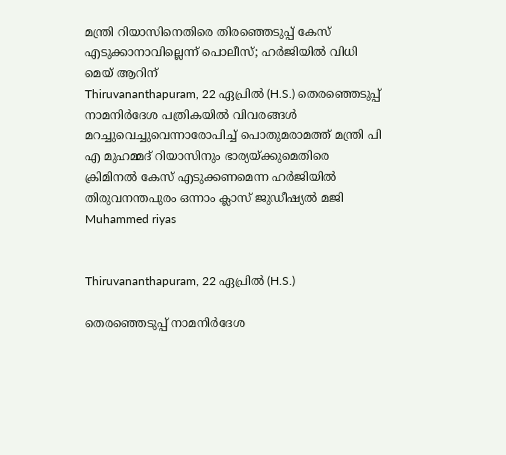മന്ത്രി റിയാസിനെതിരെ തിരഞ്ഞെടുപ്പ് കേസ് എടുക്കാനാവില്ലെന്ന് പൊലീസ്; ഹർജിയിൽ വിധി മെയ് ആറിന്
Thiruvananthapuram, 22 ഏപ്രില്‍ (H.S.) തെരഞ്ഞെടുപ്പ് നാമനിർദേശ പത്രികയിൽ വിവരങ്ങൾ മറച്ചുവെച്ചുവെന്നാരോപിച്ച് പൊതുമരാമത്ത് മന്ത്രി പി എ മുഹമ്മദ് റിയാസിനും ഭാര്യയ്ക്കുമെതിരെ ക്രിമിനൽ കേസ് എടുക്കണമെന്ന ഹർജിയിൽ തിരുവനന്തപുരം ഒന്നാം ക്ലാസ് ജുഡീഷ്യൽ മജി
Muhammed riyas


Thiruvananthapuram, 22 ഏപ്രില്‍ (H.S.)

തെരഞ്ഞെടുപ്പ് നാമനിർദേശ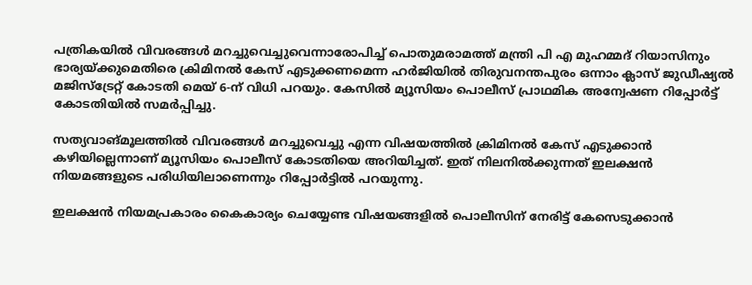പത്രികയിൽ വിവരങ്ങൾ മറച്ചുവെച്ചുവെന്നാരോപിച്ച് പൊതുമരാമത്ത് മന്ത്രി പി എ മുഹമ്മദ് റിയാസിനും ഭാര്യയ്ക്കുമെതിരെ ക്രിമിനൽ കേസ് എടുക്കണമെന്ന ഹർജിയിൽ തിരുവനന്തപുരം ഒന്നാം ക്ലാസ് ജുഡീഷ്യൽ മജിസ്‌ട്രേറ്റ് കോടതി മെയ് 6-ന് വിധി പറയും. കേസിൽ മ്യൂസിയം പൊലീസ് പ്രാഥമിക അന്വേഷണ റിപ്പോർട്ട് കോടതിയിൽ സമർപ്പിച്ചു.

സത്യവാങ്മൂലത്തിൽ വിവരങ്ങൾ മറച്ചുവെച്ചു എന്ന വിഷയത്തിൽ ക്രിമിനൽ കേസ് എടുക്കാൻ കഴിയില്ലെന്നാണ് മ്യൂസിയം പൊലീസ് കോടതിയെ അറിയിച്ചത്. ഇത് നിലനിൽക്കുന്നത് ഇലക്ഷൻ നിയമങ്ങളുടെ പരിധിയിലാണെന്നും റിപ്പോർട്ടിൽ പറയുന്നു.

ഇലക്ഷൻ നിയമപ്രകാരം കൈകാര്യം ചെയ്യേണ്ട വിഷയങ്ങളിൽ പൊലീസിന് നേരിട്ട് കേസെടുക്കാൻ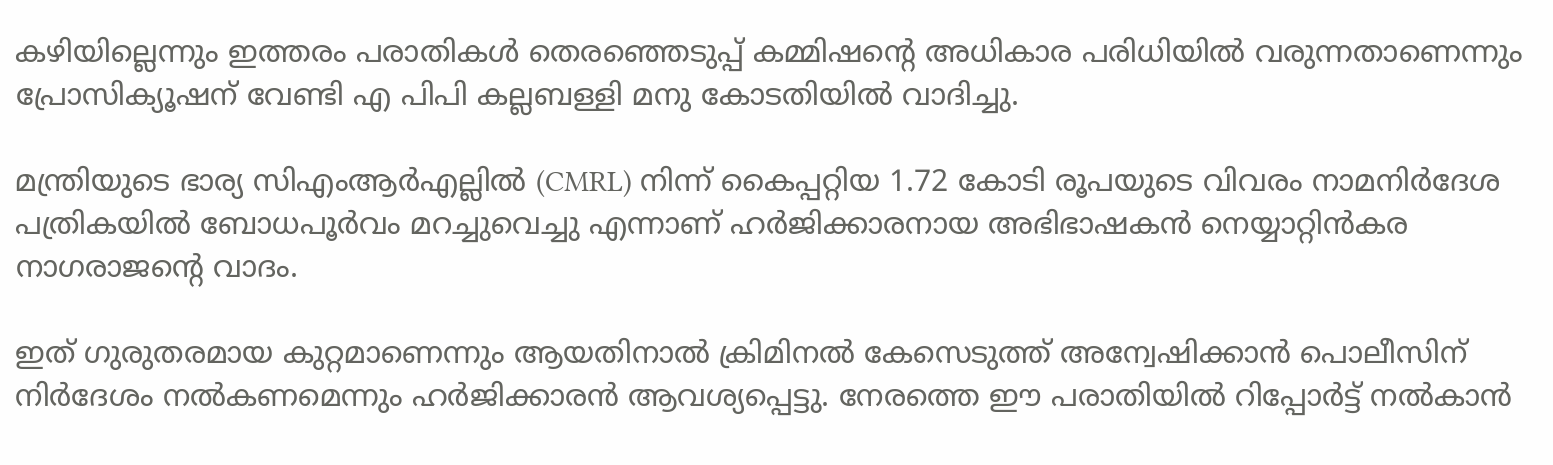കഴിയില്ലെന്നും ഇത്തരം പരാതികൾ തെരഞ്ഞെടുപ്പ് കമ്മിഷൻ്റെ അധികാര പരിധിയിൽ വരുന്നതാണെന്നും പ്രോസിക്യൂഷന് വേണ്ടി എ പിപി കല്ലബള്ളി മനു കോടതിയിൽ വാദിച്ചു.

മന്ത്രിയുടെ ഭാര്യ സിഎംആർഎല്ലിൽ (CMRL) നിന്ന് കൈപ്പറ്റിയ 1.72 കോടി രൂപയുടെ വിവരം നാമനിർദേശ പത്രികയിൽ ബോധപൂർവം മറച്ചുവെച്ചു എന്നാണ് ഹർജിക്കാരനായ അഭിഭാഷകൻ നെയ്യാറ്റിൻകര നാഗരാജൻ്റെ വാദം.

ഇത് ഗുരുതരമായ കുറ്റമാണെന്നും ആയതിനാൽ ക്രിമിനൽ കേസെടുത്ത് അന്വേഷിക്കാൻ പൊലീസിന് നിർദേശം നൽകണമെന്നും ഹർജിക്കാരൻ ആവശ്യപ്പെട്ടു. നേരത്തെ ഈ പരാതിയിൽ റിപ്പോർട്ട് നൽകാൻ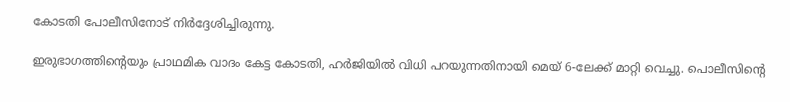കോടതി പോലീസിനോട് നിർദ്ദേശിച്ചിരുന്നു.

ഇരുഭാഗത്തിൻ്റെയും പ്രാഥമിക വാദം കേട്ട കോടതി, ഹർജിയിൽ വിധി പറയുന്നതിനായി മെയ് 6-ലേക്ക് മാറ്റി വെച്ചു. പൊലീസിൻ്റെ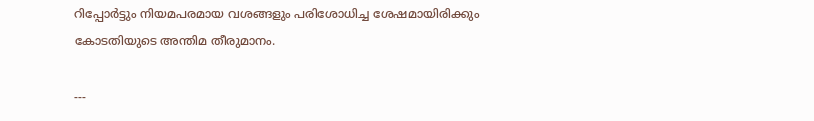റിപ്പോർട്ടും നിയമപരമായ വശങ്ങളും പരിശോധിച്ച ശേഷമായിരിക്കും കോടതിയുടെ അന്തിമ തീരുമാനം.

---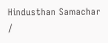Hindusthan Samachar /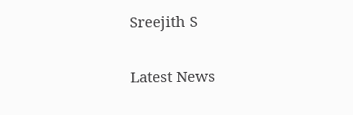Sreejith S


Latest News